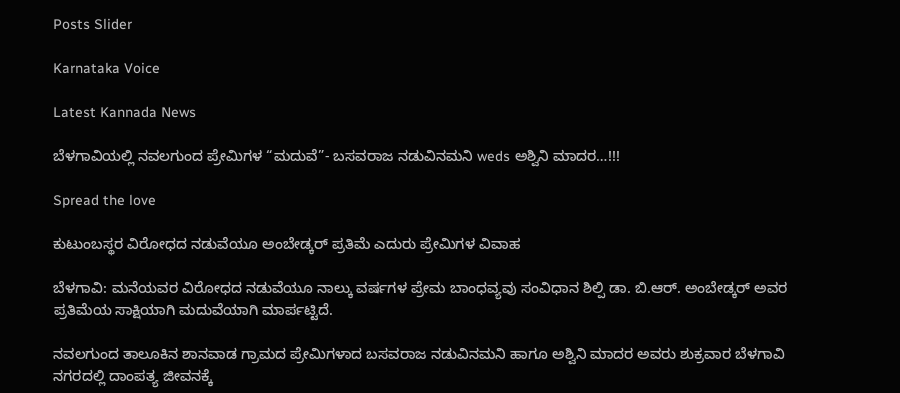Posts Slider

Karnataka Voice

Latest Kannada News

ಬೆಳಗಾವಿಯಲ್ಲಿ ನವಲಗುಂದ ಪ್ರೇಮಿಗಳ “ಮದುವೆ”- ಬಸವರಾಜ ನಡುವಿನಮನಿ weds ಅಶ್ವಿನಿ ಮಾದರ…!!!

Spread the love

ಕುಟುಂಬಸ್ಥರ ವಿರೋಧದ ನಡುವೆಯೂ ಅಂಬೇಡ್ಕರ್ ಪ್ರತಿಮೆ ಎದುರು ಪ್ರೇಮಿಗಳ ವಿವಾಹ

ಬೆಳಗಾವಿ: ಮನೆಯವರ ವಿರೋಧದ ನಡುವೆಯೂ ನಾಲ್ಕು ವರ್ಷಗಳ ಪ್ರೇಮ ಬಾಂಧವ್ಯವು ಸಂವಿಧಾನ ಶಿಲ್ಪಿ ಡಾ. ಬಿ.ಆರ್. ಅಂಬೇಡ್ಕರ್ ಅವರ ಪ್ರತಿಮೆಯ ಸಾಕ್ಷಿಯಾಗಿ ಮದುವೆಯಾಗಿ ಮಾರ್ಪಟ್ಟಿದೆ.

ನವಲಗುಂದ ತಾಲೂಕಿನ ಶಾನವಾಡ ಗ್ರಾಮದ ಪ್ರೇಮಿಗಳಾದ ಬಸವರಾಜ ನಡುವಿನಮನಿ ಹಾಗೂ ಅಶ್ವಿನಿ ಮಾದರ ಅವರು ಶುಕ್ರವಾರ ಬೆಳಗಾವಿ ನಗರದಲ್ಲಿ ದಾಂಪತ್ಯ ಜೀವನಕ್ಕೆ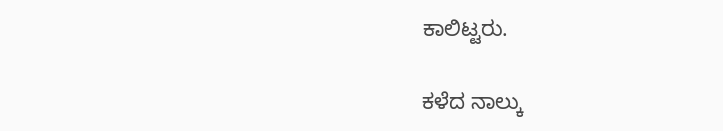ಕಾಲಿಟ್ಟರು.

ಕಳೆದ ನಾಲ್ಕು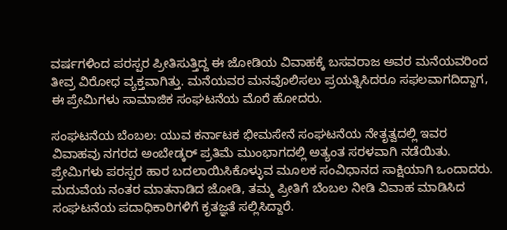ವರ್ಷಗಳಿಂದ ಪರಸ್ಪರ ಪ್ರೀತಿಸುತ್ತಿದ್ದ ಈ ಜೋಡಿಯ ವಿವಾಹಕ್ಕೆ ಬಸವರಾಜ ಅವರ ಮನೆಯವರಿಂದ ತೀವ್ರ ವಿರೋಧ ವ್ಯಕ್ತವಾಗಿತ್ತು. ಮನೆಯವರ ಮನವೊಲಿಸಲು ಪ್ರಯತ್ನಿಸಿದರೂ ಸಫಲವಾಗದಿದ್ದಾಗ, ಈ ಪ್ರೇಮಿಗಳು ಸಾಮಾಜಿಕ ಸಂಘಟನೆಯ ಮೊರೆ ಹೋದರು.

ಸಂಘಟನೆಯ ಬೆಂಬಲ: ಯುವ ಕರ್ನಾಟಕ ಭೀಮಸೇನೆ ಸಂಘಟನೆಯ ನೇತೃತ್ವದಲ್ಲಿ ಇವರ ವಿವಾಹವು ನಗರದ ಅಂಬೇಡ್ಕರ್ ಪ್ರತಿಮೆ ಮುಂಭಾಗದಲ್ಲಿ ಅತ್ಯಂತ ಸರಳವಾಗಿ ನಡೆಯಿತು. ಪ್ರೇಮಿಗಳು ಪರಸ್ಪರ ಹಾರ ಬದಲಾಯಿಸಿಕೊಳ್ಳುವ ಮೂಲಕ ಸಂವಿಧಾನದ ಸಾಕ್ಷಿಯಾಗಿ ಒಂದಾದರು. ಮದುವೆಯ ನಂತರ ಮಾತನಾಡಿದ ಜೋಡಿ, ತಮ್ಮ ಪ್ರೀತಿಗೆ ಬೆಂಬಲ ನೀಡಿ ವಿವಾಹ ಮಾಡಿಸಿದ ಸಂಘಟನೆಯ ಪದಾಧಿಕಾರಿಗಳಿಗೆ ಕೃತಜ್ಞತೆ ಸಲ್ಲಿಸಿದ್ದಾರೆ.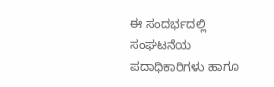ಈ ಸಂದರ್ಭದಲ್ಲಿ ಸಂಘಟನೆಯ ಪದಾಧಿಕಾರಿಗಳು ಹಾಗೂ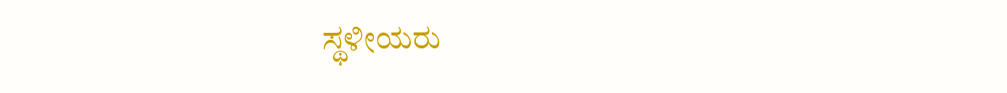ಸ್ಥಳೀಯರು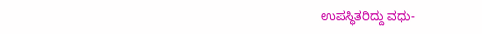ಉಪಸ್ಥಿತರಿದ್ದು ವಧು-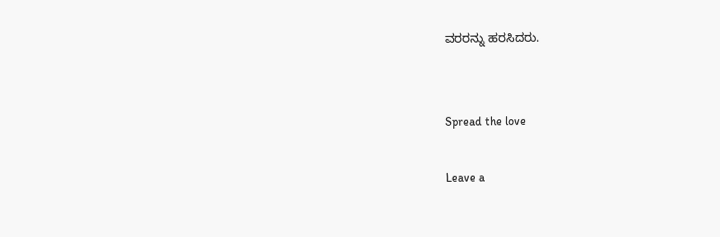ವರರನ್ನು ಹರಸಿದರು.


Spread the love

Leave a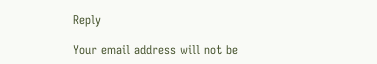Reply

Your email address will not be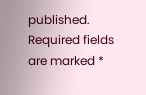published. Required fields are marked *